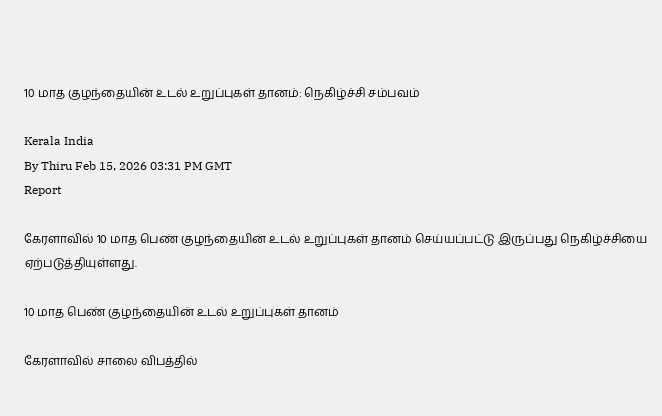10 மாத குழந்தையின் உடல் உறுப்புகள் தானம்: நெகிழ்ச்சி சம்பவம்

Kerala India
By Thiru Feb 15, 2026 03:31 PM GMT
Report

கேரளாவில் 10 மாத பெண் குழந்தையின் உடல் உறுப்புகள் தானம் செய்யப்பட்டு இருப்பது நெகிழ்ச்சியை ஏற்படுத்தியுள்ளது.

10 மாத பெண் குழந்தையின் உடல் உறுப்புகள் தானம்

கேரளாவில் சாலை விபத்தில்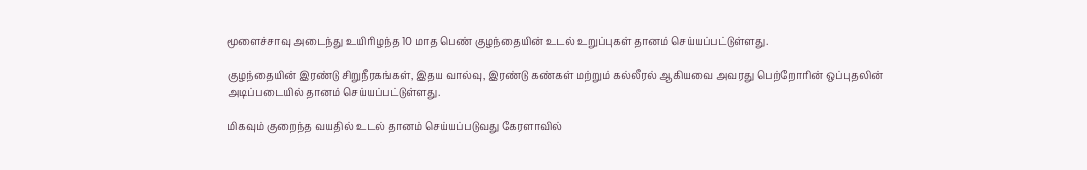மூளைச்சாவு அடைந்து உயிரிழந்த 10 மாத பெண் குழந்தையின் உடல் உறுப்புகள் தானம் செய்யப்பட்டுள்ளது.

குழந்தையின் இரண்டு சிறுநீரகங்கள், இதய வால்வு, இரண்டு கண்கள் மற்றும் கல்லீரல் ஆகியவை அவரது பெற்றோரின் ஒப்புதலின் அடிப்படையில் தானம் செய்யப்பட்டுள்ளது.

மிகவும் குறைந்த வயதில் உடல் தானம் செய்யப்படுவது கேரளாவில்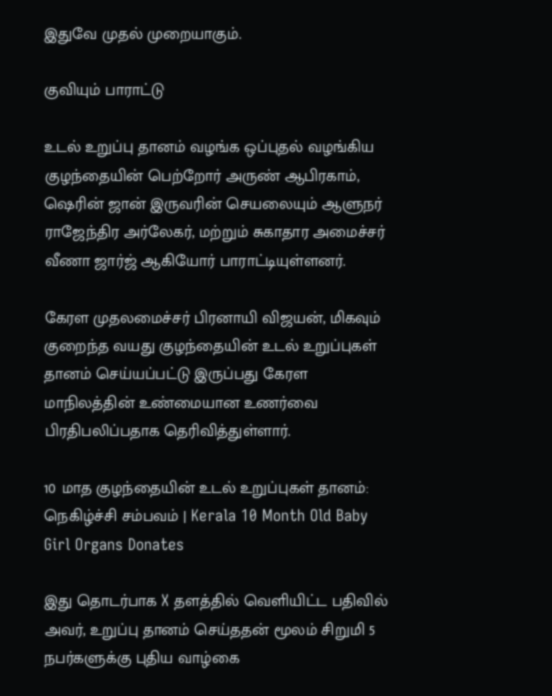இதுவே முதல் முறையாகும்.

குவியும் பாராட்டு

உடல் உறுப்பு தானம் வழங்க ஒப்புதல் வழங்கிய குழந்தையின் பெற்றோர் அருண் ஆபிரகாம், ஷெரின் ஜான் இருவரின் செயலையும் ஆளுநர் ராஜேந்திர அர்லேகர், மற்றும் சுகாதார அமைச்சர் வீணா ஜார்ஜ் ஆகியோர் பாராட்டியுள்ளனர்.

கேரள முதலமைச்சர் பிரனாயி விஜயன், மிகவும் குறைந்த வயது குழந்தையின் உடல் உறுப்புகள் தானம் செய்யப்பட்டு இருப்பது கேரள மாநிலத்தின் உண்மையான உணர்வை பிரதிபலிப்பதாக தெரிவித்துள்ளார்.

10 மாத குழந்தையின் உடல் உறுப்புகள் தானம்: நெகிழ்ச்சி சம்பவம் | Kerala 10 Month Old Baby Girl Organs Donates

இது தொடர்பாக X தளத்தில் வெளியிட்ட பதிவில் அவர், உறுப்பு தானம் செய்ததன் மூலம் சிறுமி 5 நபர்களுக்கு புதிய வாழ்கை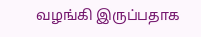வழங்கி இருப்பதாக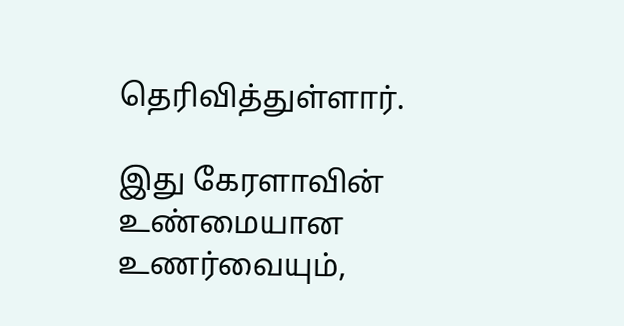தெரிவித்துள்ளார்.

இது கேரளாவின் உண்மையான உணர்வையும்,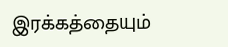இரக்கத்தையும்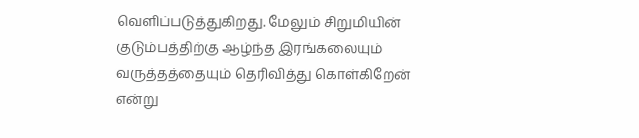வெளிப்படுத்துகிறது. மேலும் சிறுமியின் குடும்பத்திற்கு ஆழ்ந்த இரங்கலையும் வருத்தத்தையும் தெரிவித்து கொள்கிறேன் என்று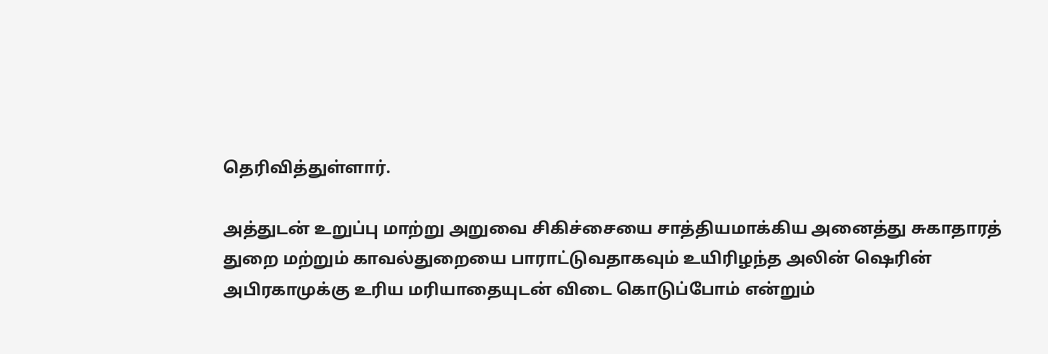தெரிவித்துள்ளார்.

அத்துடன் உறுப்பு மாற்று அறுவை சிகிச்சையை சாத்தியமாக்கிய அனைத்து சுகாதாரத் துறை மற்றும் காவல்துறையை பாராட்டுவதாகவும் உயிரிழந்த அலின் ஷெரின் அபிரகாமுக்கு உரிய மரியாதையுடன் விடை கொடுப்போம் என்றும்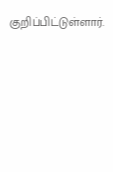குறிப்பிட்டுள்ளார்.